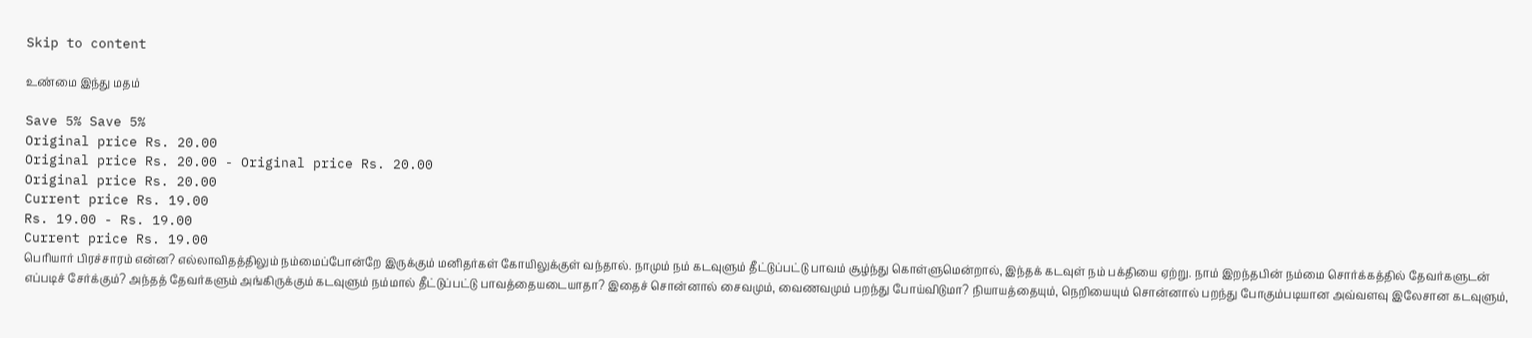Skip to content

உண்மை இந்து மதம்

Save 5% Save 5%
Original price Rs. 20.00
Original price Rs. 20.00 - Original price Rs. 20.00
Original price Rs. 20.00
Current price Rs. 19.00
Rs. 19.00 - Rs. 19.00
Current price Rs. 19.00
பெரியார் பிரச்சாரம் என்ன? எல்லாவிதத்திலும் நம்மைப்போன்றே இருக்கும் மனிதர்கள் கோயிலுக்குள் வந்தால். நாமும் நம் கடவுளும் தீட்டுப்பட்டு பாவம் சூழ்ந்து கொள்ளுமென்றால், இந்தக் கடவுள் நம் பக்தியை ஏற்று. நாம் இறந்தபின் நம்மை சொர்க்கத்தில் தேவர்களுடன் எப்படிச் சேர்க்கும்? அந்தத் தேவர்களும் அங்கிருக்கும் கடவுளும் நம்மால் தீட்டுப்பட்டு பாவத்தையடையாதா? இதைச் சொன்னால் சைவமும், வைணவமும் பறந்து போய்விடுமா? நியாயத்தையும், நெறியையும் சொன்னால் பறந்து போகும்படியான அவ்வளவு இலேசான கடவுளும்,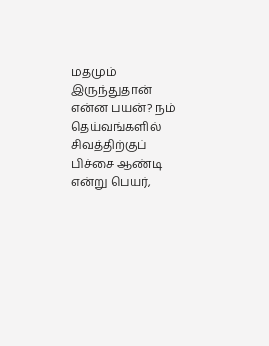மதமும் இருந்துதான் என்ன பயன்? நம் தெய்வங்களில் சிவத்திற்குப் பிச்சை ஆண்டி என்று பெயர்,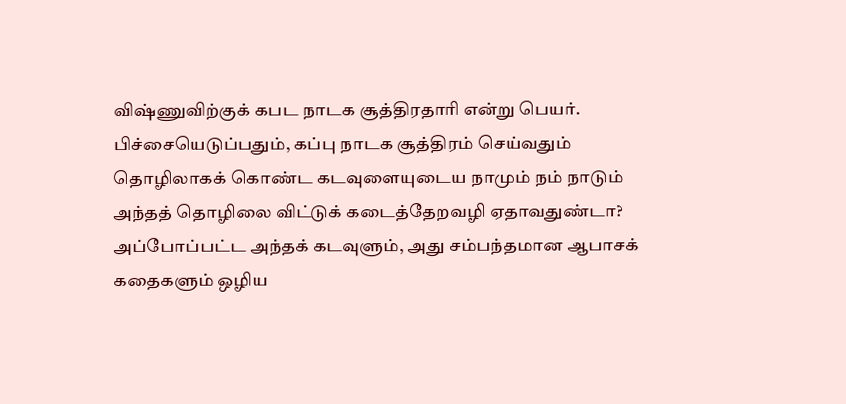விஷ்ணுவிற்குக் கபட நாடக சூத்திரதாரி என்று பெயர். பிச்சையெடுப்பதும், கப்பு நாடக சூத்திரம் செய்வதும் தொழிலாகக் கொண்ட கடவுளையுடைய நாமும் நம் நாடும் அந்தத் தொழிலை விட்டுக் கடைத்தேறவழி ஏதாவதுண்டா? அப்போப்பட்ட அந்தக் கடவுளும், அது சம்பந்தமான ஆபாசக் கதைகளும் ஒழிய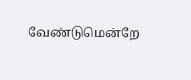வேண்டுமென்றே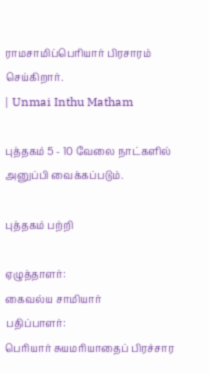ராமசாமிப்பெரியார் பிரசாரம் செய்கிறார்.
| Unmai Inthu Matham

புத்தகம் 5 - 10 வேலை நாட்களில் அனுப்பி வைக்கப்படும்.

புத்தகம் பற்றி

ஏழுத்தாளர்:
கைவல்ய சாமியார்
பதிப்பாளர்:
பெரியார் சுயமரியாதைப் பிரச்சார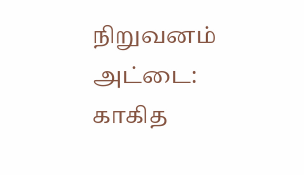நிறுவனம்
அட்டை:
காகித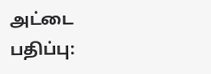அட்டை
பதிப்பு: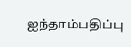ஐந்தாம்பதிப்பு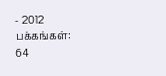- 2012
பக்கங்கள்:
64